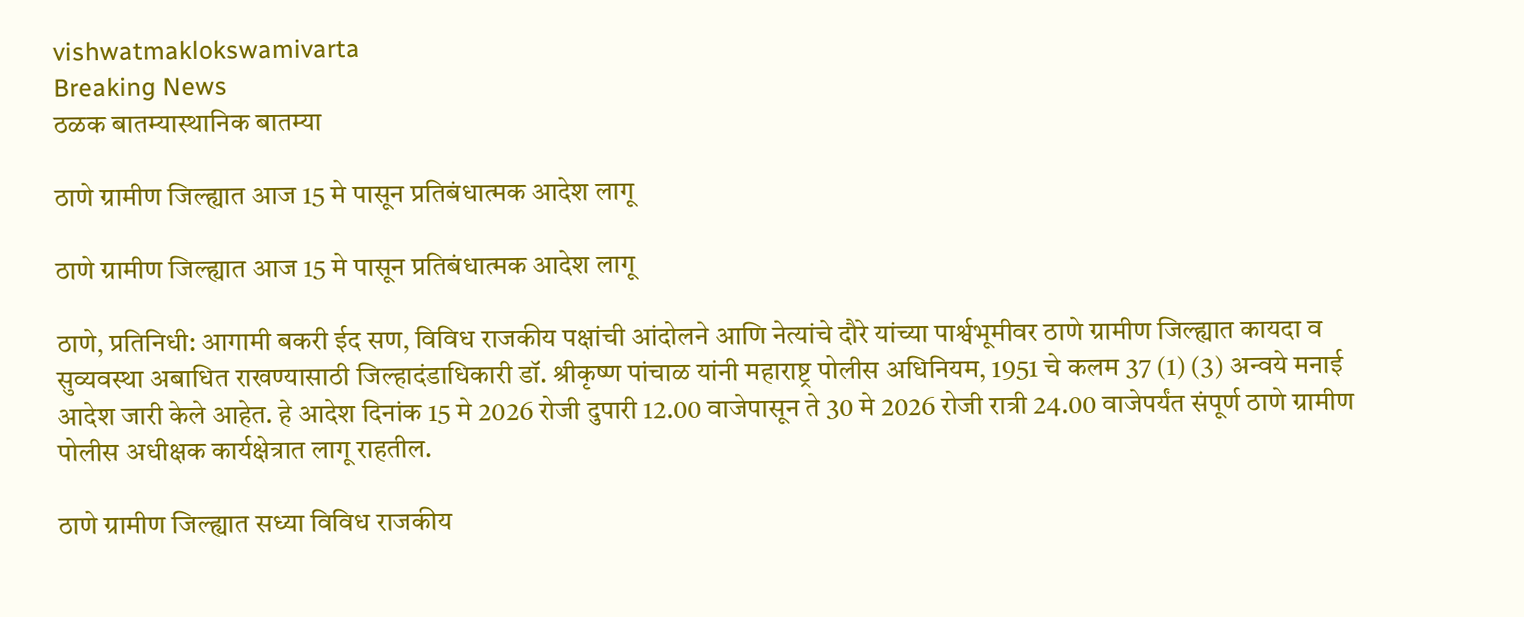vishwatmaklokswamivarta
Breaking News
ठळक बातम्यास्थानिक बातम्या

ठाणे ग्रामीण जिल्ह्यात आज 15 मे पासून प्रतिबंधात्मक आदेश लागू

ठाणे ग्रामीण जिल्ह्यात आज 15 मे पासून प्रतिबंधात्मक आदेश लागू

ठाणे, प्रतिनिधी: आगामी बकरी ईद सण, विविध राजकीय पक्षांची आंदोलने आणि नेत्यांचे दौरे यांच्या पार्श्वभूमीवर ठाणे ग्रामीण जिल्ह्यात कायदा व सुव्यवस्था अबाधित राखण्यासाठी जिल्हादंडाधिकारी डॉ. श्रीकृष्ण पांचाळ यांनी महाराष्ट्र पोलीस अधिनियम, 1951 चे कलम 37 (1) (3) अन्वये मनाई आदेश जारी केले आहेत. हे आदेश दिनांक 15 मे 2026 रोजी दुपारी 12.00 वाजेपासून ते 30 मे 2026 रोजी रात्री 24.00 वाजेपर्यंत संपूर्ण ठाणे ग्रामीण पोलीस अधीक्षक कार्यक्षेत्रात लागू राहतील.

ठाणे ग्रामीण जिल्ह्यात सध्या विविध राजकीय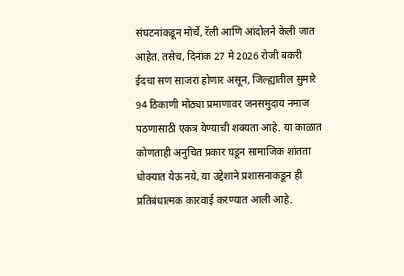संघटनांकडून मोर्चे, रॅली आणि आंदोलने केली जात आहेत. तसेच, दिनांक 27 मे 2026 रोजी बकरी ईदचा सण साजरा होणार असून, जिल्ह्यातील सुमारे 94 ठिकाणी मोठ्या प्रमाणावर जनसमुदाय नमाज पठणासाठी एकत्र येण्याची शक्यता आहे. या काळात कोणताही अनुचित प्रकार घडून सामाजिक शांतता धोक्यात येऊ नये, या उद्देशाने प्रशासनाकडून ही प्रतिबंधात्मक कारवाई करण्यात आली आहे.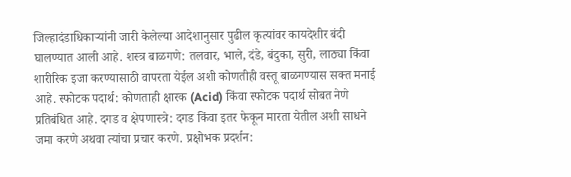जिल्हादंडाधिकाऱ्यांनी जारी केलेल्या आदेशानुसार पुढील कृत्यांवर कायदेशीर बंदी घालण्यात आली आहे. शस्त्र बाळगणे: तलवार, भाले, दंडे, बंदुका, सुरी, लाठ्या किंवा शारीरिक इजा करण्यासाठी वापरता येईल अशी कोणतीही वस्तू बाळगण्यास सक्त मनाई आहे. स्फोटक पदार्थ: कोणताही क्षारक (Acid) किंवा स्फोटक पदार्थ सोबत नेणे प्रतिबंधित आहे. दगड व क्षेपणास्त्रे: दगड किंवा इतर फेकून मारता येतील अशी साधने जमा करणे अथवा त्यांचा प्रचार करणे. प्रक्षोभक प्रदर्शन: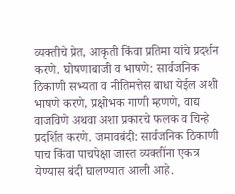व्यक्तीचे प्रेत, आकृती किंवा प्रतिमा यांचे प्रदर्शन करणे. घोषणाबाजी व भाषणे: सार्वजनिक ठिकाणी सभ्यता व नीतिमत्तेस बाधा येईल अशी भाषणे करणे, प्रक्षोभक गाणी म्हणणे, वाद्य वाजविणे अथवा अशा प्रकारचे फलक व चिन्हे प्रदर्शित करणे. जमावबंदी: सार्वजनिक ठिकाणी पाच किंवा पाचपेक्षा जास्त व्यक्तींना एकत्र येण्यास बंदी घालण्यात आली आहे.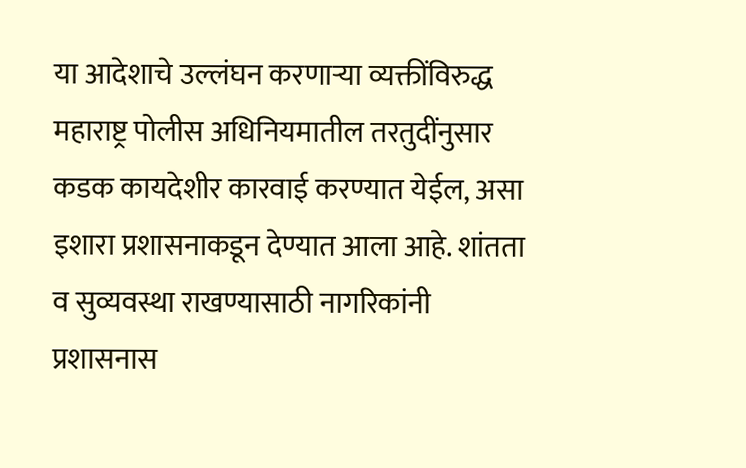या आदेशाचे उल्लंघन करणाऱ्या व्यक्तींविरुद्ध महाराष्ट्र पोलीस अधिनियमातील तरतुदींनुसार कडक कायदेशीर कारवाई करण्यात येईल, असा इशारा प्रशासनाकडून देण्यात आला आहे. शांतता व सुव्यवस्था राखण्यासाठी नागरिकांनी प्रशासनास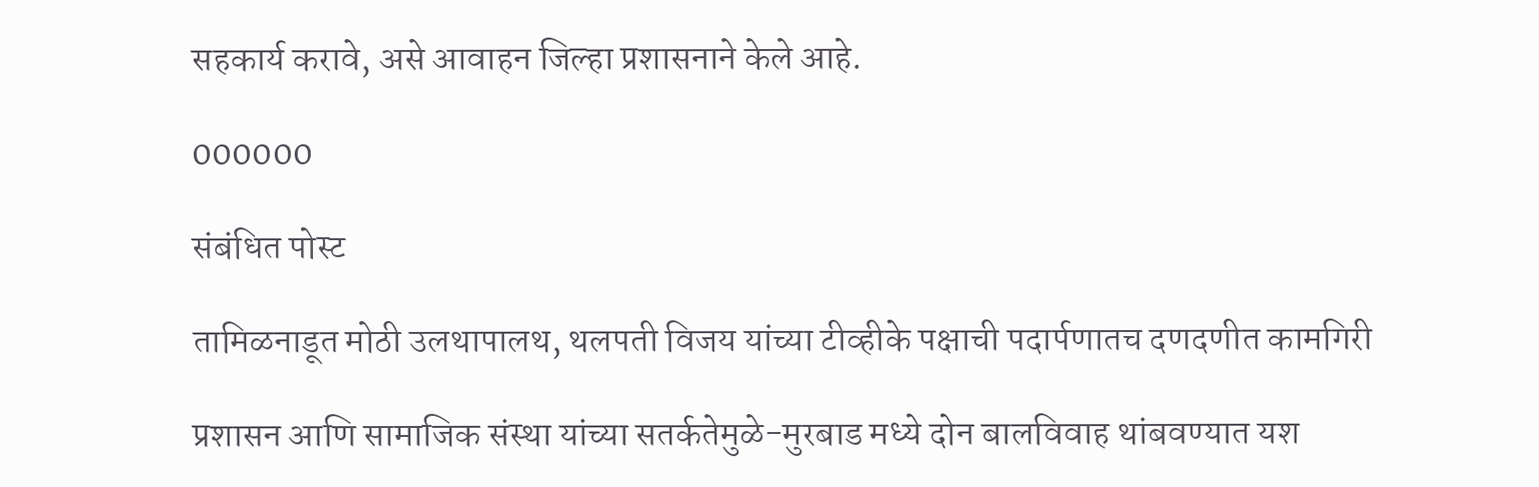सहकार्य करावे, असे आवाहन जिल्हा प्रशासनाने केले आहे.

000000

संबंधित पोस्ट

तामिळनाडूत मोठी उलथापालथ, थलपती विजय यांच्या टीव्हीके पक्षाची पदार्पणातच दणदणीत कामगिरी

प्रशासन आणि सामाजिक संस्था यांच्या सतर्कतेमुळे-मुरबाड मध्ये दोन बालविवाह थांबवण्यात यश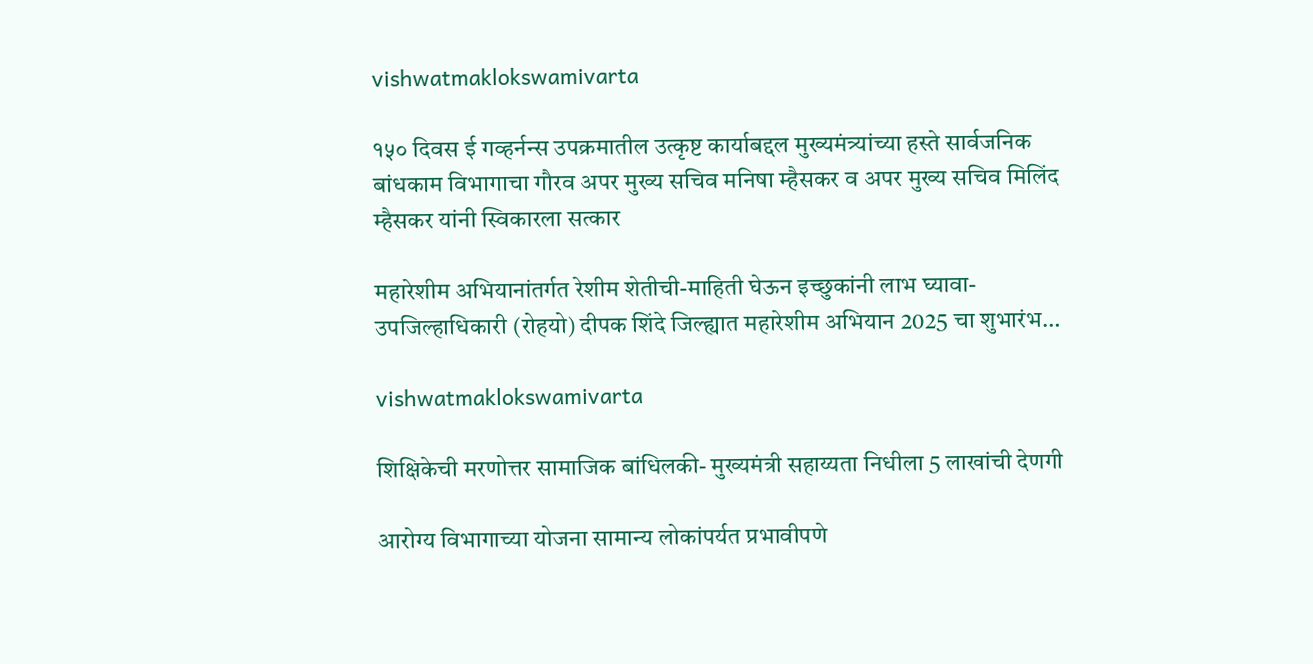vishwatmaklokswamivarta

१५० दिवस ई गव्हर्नन्स उपक्रमातील उत्कृष्ट कार्याबद्दल मुख्यमंत्र्यांच्या हस्ते सार्वजनिक बांधकाम विभागाचा गौरव अपर मुख्य सचिव मनिषा म्हैसकर व अपर मुख्य सचिव मिलिंद म्हैसकर यांनी स्विकारला सत्कार

महारेशीम अभियानांतर्गत रेशीम शेतीची-माहिती घेऊन इच्छुकांनी लाभ घ्यावा- उपजिल्हाधिकारी (रोहयो) दीपक शिंदे जिल्ह्यात महारेशीम अभियान 2025 चा शुभारंभ…

vishwatmaklokswamivarta

शिक्षिकेची मरणोत्तर सामाजिक बांधिलकी- मुख्यमंत्री सहाय्यता निधीला 5 लाखांची देणगी

आरोग्य विभागाच्या योजना सामान्य लोकांपर्यत प्रभावीपणे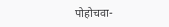पोहोचवा-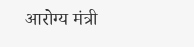आरोग्य मंत्री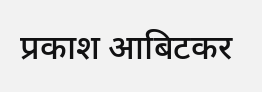प्रकाश आबिटकर